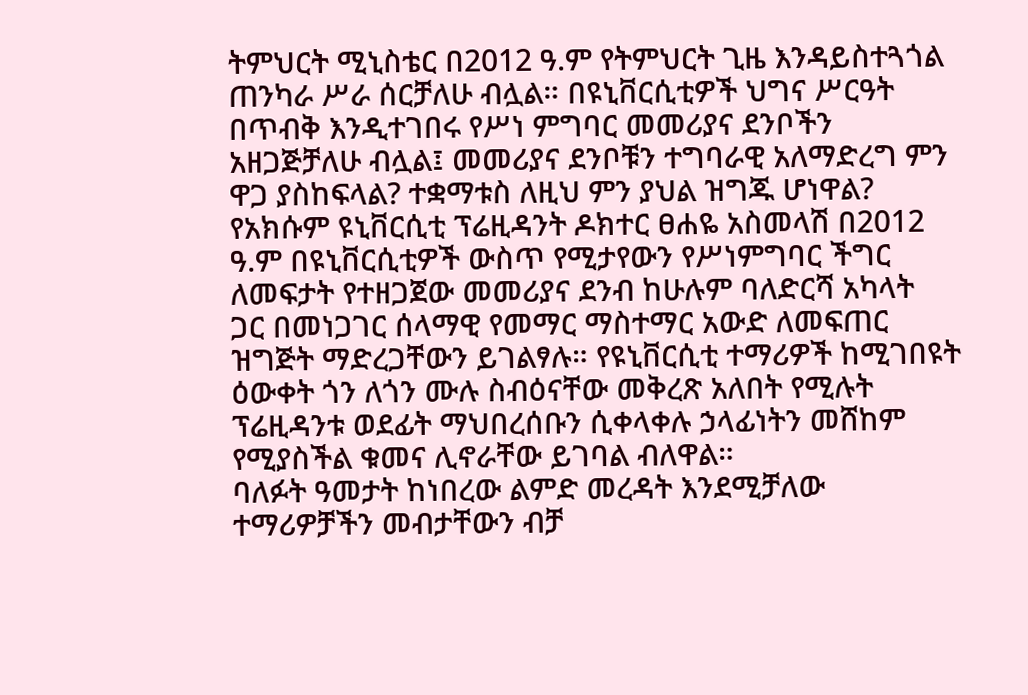ትምህርት ሚኒስቴር በ2012 ዓ.ም የትምህርት ጊዜ እንዳይስተጓጎል ጠንካራ ሥራ ሰርቻለሁ ብሏል። በዩኒቨርሲቲዎች ህግና ሥርዓት በጥብቅ እንዲተገበሩ የሥነ ምግባር መመሪያና ደንቦችን አዘጋጅቻለሁ ብሏል፤ መመሪያና ደንቦቹን ተግባራዊ አለማድረግ ምን ዋጋ ያስከፍላል? ተቋማቱስ ለዚህ ምን ያህል ዝግጁ ሆነዋል?
የአክሱም ዩኒቨርሲቲ ፕሬዚዳንት ዶክተር ፀሐዬ አስመላሽ በ2012 ዓ.ም በዩኒቨርሲቲዎች ውስጥ የሚታየውን የሥነምግባር ችግር ለመፍታት የተዘጋጀው መመሪያና ደንብ ከሁሉም ባለድርሻ አካላት
ጋር በመነጋገር ሰላማዊ የመማር ማስተማር አውድ ለመፍጠር ዝግጅት ማድረጋቸውን ይገልፃሉ። የዩኒቨርሲቲ ተማሪዎች ከሚገበዩት ዕውቀት ጎን ለጎን ሙሉ ስብዕናቸው መቅረጽ አለበት የሚሉት ፕሬዚዳንቱ ወደፊት ማህበረሰቡን ሲቀላቀሉ ኃላፊነትን መሸከም የሚያስችል ቁመና ሊኖራቸው ይገባል ብለዋል።
ባለፉት ዓመታት ከነበረው ልምድ መረዳት እንደሚቻለው ተማሪዎቻችን መብታቸውን ብቻ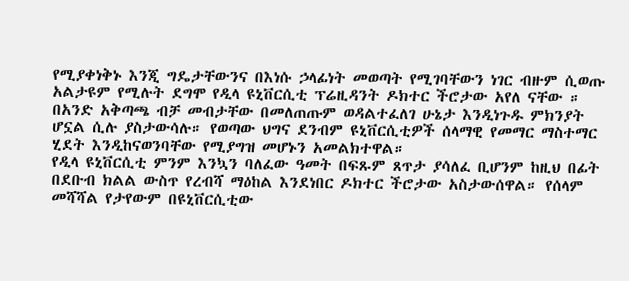የሚያቀነቅኑ እንጂ ግዴታቸውንና በእነሱ ኃላፊነት መወጣት የሚገባቸውን ነገር ብዙም ሲወጡ አልታዩም የሚሉት ደግሞ የዲላ ዩኒቨርሲቲ ፕሬዚዳንት ዶክተር ችሮታው አየለ ናቸው ። በአንድ አቅጣጫ ብቻ መብታቸው በመለጠጡም ወዳልተፈለገ ሁኔታ እንዲነጉዱ ምክንያት ሆኗል ሲሉ ያስታውሳሉ። የወጣው ህግና ደንብም ዩኒቨርሲቲዎች ሰላማዊ የመማር ማስተማር ሂደት እንዲከናወንባቸው የሚያግዝ መሆኑን አመልክተዋል።
የዲላ ዩኒቨርሲቲ ምንም እንኳን ባለፈው ዓመት በፍጹም ጸጥታ ያሳለፈ ቢሆንም ከዚህ በፊት በደቡብ ክልል ውስጥ የረብሻ ማዕከል እንደነበር ዶክተር ችሮታው አስታውሰዋል። የሰላም መሻሻል የታየውም በዩኒቨርሲቲው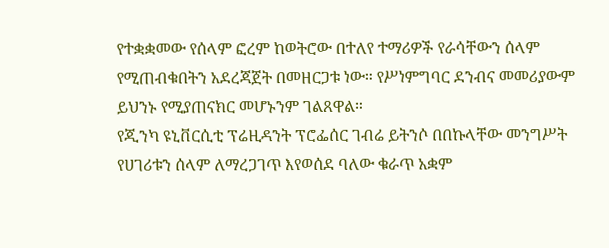የተቋቋመው የሰላም ፎረም ከወትሮው በተለየ ተማሪዎች የራሳቸውን ሰላም የሚጠብቁበትን አደረጃጀት በመዘርጋቱ ነው። የሥነምግባር ደንብና መመሪያውም ይህንኑ የሚያጠናክር መሆኑንም ገልጸዋል።
የጂንካ ዩኒቨርሲቲ ፕሬዚዳንት ፕሮፌሰር ገብሬ ይትንሶ በበኩላቸው መንግሥት የሀገሪቱን ሰላም ለማረጋገጥ እየወሰደ ባለው ቁራጥ አቋም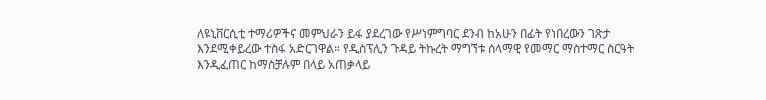ለዩኒቨርሲቲ ተማሪዎችና መምህራን ይፋ ያደረገው የሥነምግባር ደንብ ከአሁን በፊት የነበረውን ገጽታ እንደሚቀይረው ተስፋ አድርገዋል። የዲስፕሊን ጉዳይ ትኩረት ማግኘቱ ሰላማዊ የመማር ማስተማር ስርዓት እንዲፈጠር ከማስቻሉም በላይ አጠቃላይ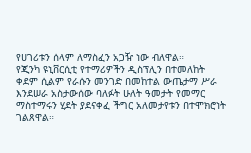የሀገሪቱን ሰላም ለማስፈን አጋዥ ነው ብለዋል።
የጂንካ ዩኒቨርሲቲ የተማሪዎችን ዲስፕሊን በተመለከት ቀደም ሲልም የራሱን መንገድ በመከተል ውጤታማ ሥራ እንደሠራ አስታውሰው ባለፉት ሁለት ዓመታት የመማር ማስተማሩን ሂደት ያደናቀፈ ችግር አለመታየቱን በተሞክሮነት ገልጸዋል።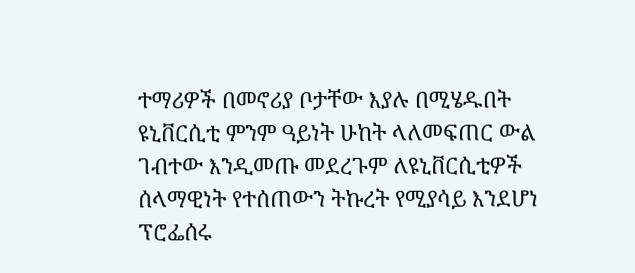ተማሪዎች በመኖሪያ ቦታቸው እያሉ በሚሄዱበት ዩኒቨርሲቲ ምንም ዓይነት ሁከት ላለመፍጠር ውል ገብተው እንዲመጡ መደረጉም ለዩኒቨርሲቲዎች ሰላማዊነት የተሰጠውን ትኩረት የሚያሳይ እንደሆነ ፕሮፌሰሩ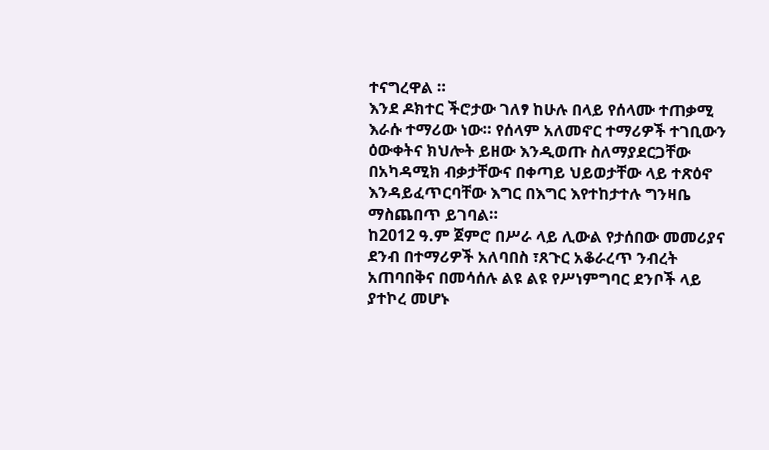ተናግረዋል ።
እንደ ዶክተር ችሮታው ገለፃ ከሁሉ በላይ የሰላሙ ተጠቃሚ እራሱ ተማሪው ነው። የሰላም አለመኖር ተማሪዎች ተገቢውን ዕውቀትና ክህሎት ይዘው እንዲወጡ ስለማያደርጋቸው በአካዳሚክ ብቃታቸውና በቀጣይ ህይወታቸው ላይ ተጽዕኖ እንዳይፈጥርባቸው እግር በእግር እየተከታተሉ ግንዛቤ ማስጨበጥ ይገባል።
ከ2012 ዓ.ም ጀምሮ በሥራ ላይ ሊውል የታሰበው መመሪያና ደንብ በተማሪዎች አለባበስ ፣ጸጉር አቆራረጥ ንብረት አጠባበቅና በመሳሰሉ ልዩ ልዩ የሥነምግባር ደንቦች ላይ ያተኮረ መሆኑ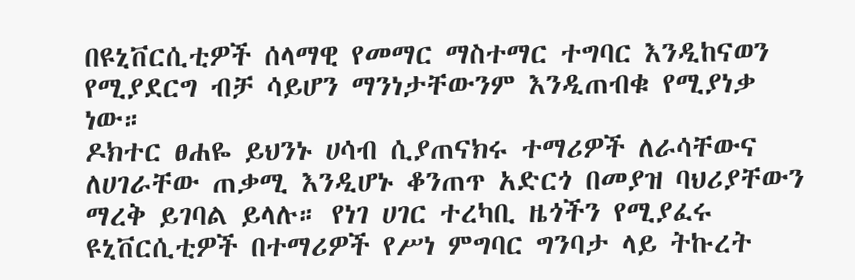በዩኒቨርሲቲዎች ሰላማዊ የመማር ማስተማር ተግባር እንዲከናወን የሚያደርግ ብቻ ሳይሆን ማንነታቸውንም እንዲጠብቁ የሚያነቃ ነው።
ዶክተር ፀሐዬ ይህንኑ ሀሳብ ሲያጠናክሩ ተማሪዎች ለራሳቸውና ለሀገራቸው ጠቃሚ እንዲሆኑ ቆንጠጥ አድርጎ በመያዝ ባህሪያቸውን ማረቅ ይገባል ይላሉ። የነገ ሀገር ተረካቢ ዜጎችን የሚያፈሩ ዩኒቨርሲቲዎች በተማሪዎች የሥነ ምግባር ግንባታ ላይ ትኩረት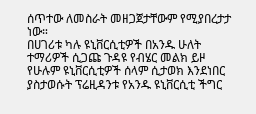ሰጥተው ለመስራት መዘጋጀታቸውም የሚያበረታታ ነው።
በሀገሪቱ ካሉ ዩኒቨርሲቲዎች በአንዱ ሁለት ተማሪዎች ሲጋጩ ጉዳዩ የብሄር መልክ ይዞ የሁሉም ዩኒቨርሲቲዎች ሰላም ሲታወክ እንደነበር ያስታወሱት ፕሬዚዳንቱ የአንዱ ዩኒቨርሲቲ ችግር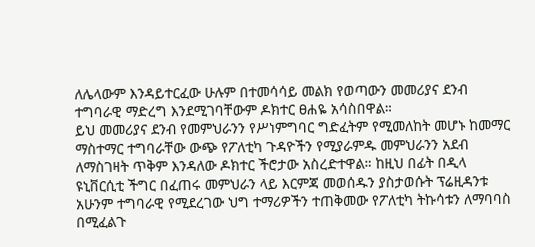ለሌላውም እንዳይተርፈው ሁሉም በተመሳሳይ መልክ የወጣውን መመሪያና ደንብ ተግባራዊ ማድረግ እንደሚገባቸውም ዶክተር ፀሐዬ አሳስበዋል።
ይህ መመሪያና ደንብ የመምህራንን የሥነምግባር ግድፈትም የሚመለከት መሆኑ ከመማር ማስተማር ተግባራቸው ውጭ የፖለቲካ ጉዳዮችን የሚያራምዱ መምህራንን አደብ ለማስገዛት ጥቅም እንዳለው ዶክተር ችሮታው አስረድተዋል። ከዚህ በፊት በዲላ ዩኒቨርሲቲ ችግር በፈጠሩ መምህራን ላይ እርምጃ መወሰዱን ያስታወሱት ፕሬዚዳንቱ አሁንም ተግባራዊ የሚደረገው ህግ ተማሪዎችን ተጠቅመው የፖለቲካ ትኩሳቱን ለማባባስ በሚፈልጉ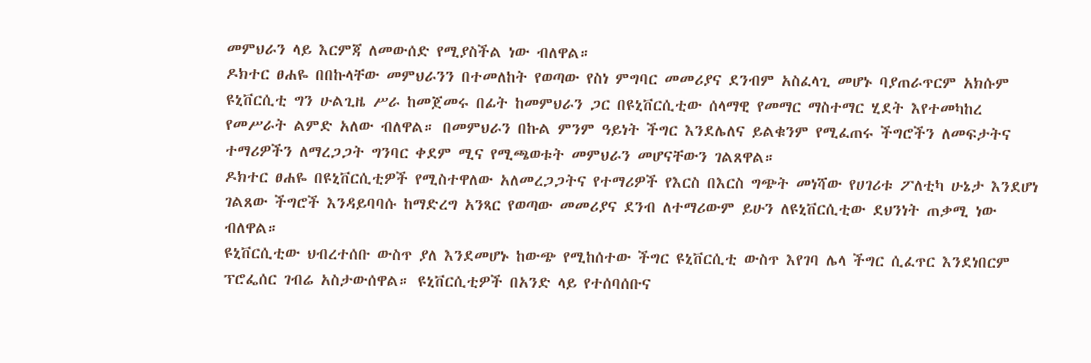መምህራን ላይ እርምጃ ለመውሰድ የሚያስችል ነው ብለዋል።
ዶክተር ፀሐዬ በበኩላቸው መምህራንን በተመለከት የወጣው የስነ ምግባር መመሪያና ደንብም አስፈላጊ መሆኑ ባያጠራጥርም አክሱም ዩኒቨርሲቲ ግን ሁልጊዜ ሥራ ከመጀመሩ በፊት ከመምህራን ጋር በዩኒቨርሲቲው ሰላማዊ የመማር ማስተማር ሂደት እየተመካከረ የመሥራት ልምድ አለው ብለዋል። በመምህራን በኩል ምንም ዓይነት ችግር እንደሌለና ይልቁንም የሚፈጠሩ ችግሮችን ለመፍታትና ተማሪዎችን ለማረጋጋት ግንባር ቀደም ሚና የሚጫወቱት መምህራን መሆናቸውን ገልጸዋል።
ዶክተር ፀሐዬ በዩኒቨርሲቲዎች የሚስተዋለው አለመረጋጋትና የተማሪዎች የእርስ በእርስ ግጭት መነሻው የሀገሪቱ ፖለቲካ ሁኔታ እንደሆነ ገልጸው ችግሮች እንዳይባባሱ ከማድረግ አንጻር የወጣው መመሪያና ደንብ ለተማሪውም ይሁን ለዩኒቨርሲቲው ደህንነት ጠቃሚ ነው ብለዋል።
ዩኒቨርሲቲው ህብረተሰቡ ውስጥ ያለ እንደመሆኑ ከውጭ የሚከሰተው ችግር ዩኒቨርሲቲ ውስጥ እየገባ ሌላ ችግር ሲፈጥር እንደነበርም ፕሮፌሰር ገብሬ አስታውሰዋል። ዩኒቨርሲቲዎች በአንድ ላይ የተሰባሰቡና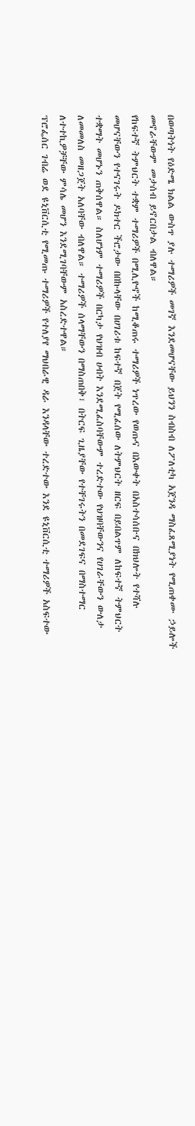በወጣትነት የዕድሜ ክልል ውስጥ ያሉ ተማሪዎች መገኛ እንደመሆናቸው ይህንን ስብስብ ለፖለቲካ አጀንዳ ማስፈጸሚያነት የሚጠቀሙ ኃይሎች መኖራቸውም መታሰብ ይኖርበታል ብለዋል።
የከፍተኛ ትምህርት ተቋም ተማሪዎች በሚሊዮኖች ከሚቆጠሩ ተማሪዎች ነጥረው የወጡና በእውቀት በአስተሳሰቡና በክህሎት የተሻሉ መሆናቸውን የተናገሩት ዶክተር ችሮታው በበኩላቸው በሀገሪቱ ከፍተኛ በጀት የሚፈሰው ለትምህርት ዘርፍ በይበልጥም ለከፍተኛ ትምህርት ተቋማት መሆኑን ጠቅሰዋል። ስለሆነም ተማሪዎች በርካታ የህዝብ ሀብት እንደሚፈስባቸውም ተረድተው የህዝባቸውንና የሀገራቸውን ውለታ ለመመለስ መዘጋጀት አለባቸው ብለዋል። ተማሪዎች ሰላማቸውን በማስጠበቅ፣ በትርፍ ጊዜያቸው የተቸገሩትን በመደገፍና በማስተማር ለተተኪዎቻቸው ምሳሌ መሆን እንደሚገባቸውም አስረድተዋል።
ፕሮፌሰር ገብሬ ወደ ዩኒቨርሲቲ የሚመጡ ተማሪዎች የተለያየ ማህበራዊ ዳራ እንዳላቸው ተረድተው እንደ ዩኒቨርሲቲ ተማሪዎች አስፍተው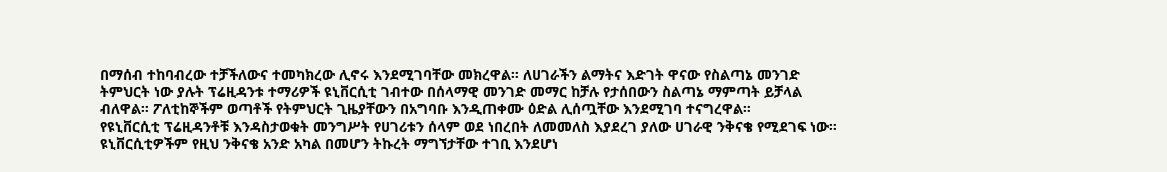በማሰብ ተከባብረው ተቻችለውና ተመካክረው ሊኖሩ እንደሚገባቸው መክረዋል። ለሀገራችን ልማትና እድገት ዋናው የስልጣኔ መንገድ ትምህርት ነው ያሉት ፕሬዚዳንቱ ተማሪዎች ዩኒቨርሲቲ ገብተው በሰላማዊ መንገድ መማር ከቻሉ የታሰበውን ስልጣኔ ማምጣት ይቻላል ብለዋል። ፖለቲከኞችም ወጣቶች የትምህርት ጊዜያቸውን በአግባቡ እንዲጠቀሙ ዕድል ሊሰጧቸው እንደሚገባ ተናግረዋል።
የዩኒቨርሲቲ ፕሬዚዳንቶቹ እንዳስታወቁት መንግሥት የሀገሪቱን ሰላም ወደ ነበረበት ለመመለስ እያደረገ ያለው ሀገራዊ ንቅናቄ የሚደገፍ ነው። ዩኒቨርሲቲዎችም የዚህ ንቅናቄ አንድ አካል በመሆን ትኩረት ማግኘታቸው ተገቢ እንደሆነ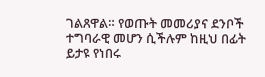ገልጸዋል። የወጡት መመሪያና ደንቦች ተግባራዊ መሆን ሲችሉም ከዚህ በፊት ይታዩ የነበሩ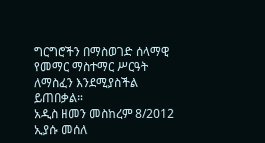ግርግሮችን በማስወገድ ሰላማዊ የመማር ማስተማር ሥርዓት ለማስፈን እንደሚያስችል ይጠበቃል።
አዲስ ዘመን መስከረም 8/2012
ኢያሱ መሰለ